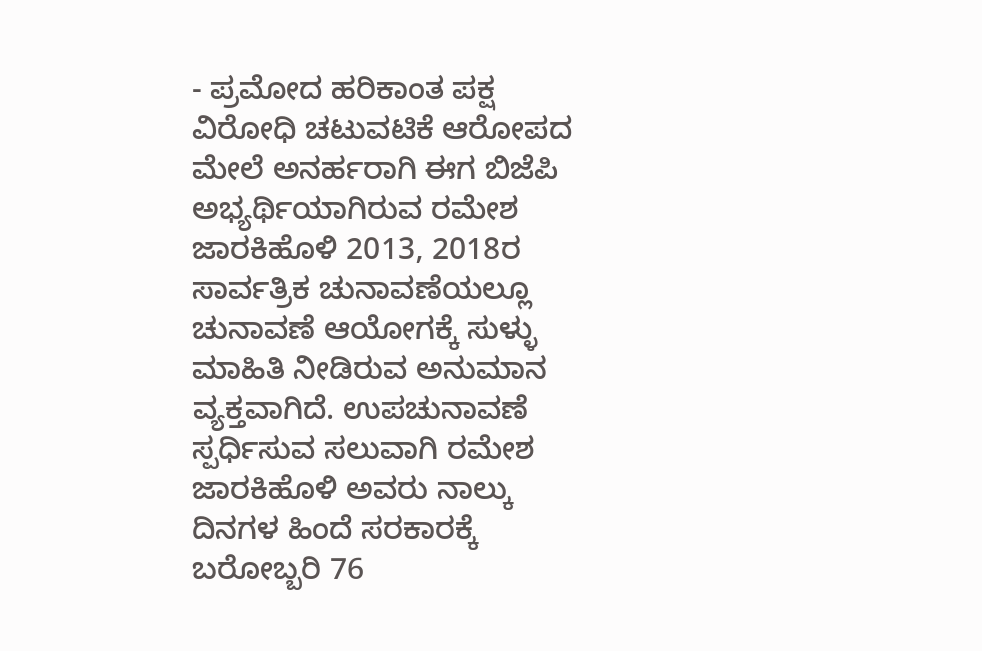- ಪ್ರಮೋದ ಹರಿಕಾಂತ ಪಕ್ಷ ವಿರೋಧಿ ಚಟುವಟಿಕೆ ಆರೋಪದ ಮೇಲೆ ಅನರ್ಹರಾಗಿ ಈಗ ಬಿಜೆಪಿ ಅಭ್ಯರ್ಥಿಯಾಗಿರುವ ರಮೇಶ ಜಾರಕಿಹೊಳಿ 2013, 2018ರ ಸಾರ್ವತ್ರಿಕ ಚುನಾವಣೆಯಲ್ಲೂ ಚುನಾವಣೆ ಆಯೋಗಕ್ಕೆ ಸುಳ್ಳು ಮಾಹಿತಿ ನೀಡಿರುವ ಅನುಮಾನ ವ್ಯಕ್ತವಾಗಿದೆ. ಉಪಚುನಾವಣೆ ಸ್ಪರ್ಧಿಸುವ ಸಲುವಾಗಿ ರಮೇಶ ಜಾರಕಿಹೊಳಿ ಅವರು ನಾಲ್ಕು ದಿನಗಳ ಹಿಂದೆ ಸರಕಾರಕ್ಕೆ ಬರೋಬ್ಬರಿ 76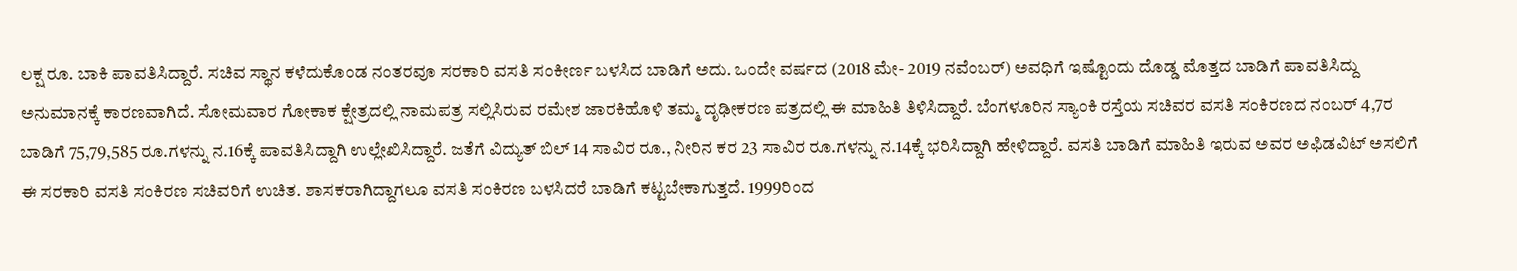ಲಕ್ಷ ರೂ. ಬಾಕಿ ಪಾವತಿಸಿದ್ದಾರೆ. ಸಚಿವ ಸ್ಥಾನ ಕಳೆದುಕೊಂಡ ನಂತರವೂ ಸರಕಾರಿ ವಸತಿ ಸಂಕೀರ್ಣ ಬಳಸಿದ ಬಾಡಿಗೆ ಅದು. ಒಂದೇ ವರ್ಷದ (2018 ಮೇ- 2019 ನವೆಂಬರ್) ಅವಧಿಗೆ ಇಷ್ಟೊಂದು ದೊಡ್ಡ ಮೊತ್ತದ ಬಾಡಿಗೆ ಪಾವತಿಸಿದ್ದು ಅನುಮಾನಕ್ಕೆ ಕಾರಣವಾಗಿದೆ. ಸೋಮವಾರ ಗೋಕಾಕ ಕ್ಷೇತ್ರದಲ್ಲಿ ನಾಮಪತ್ರ ಸಲ್ಲಿಸಿರುವ ರಮೇಶ ಜಾರಕಿಹೊಳಿ ತಮ್ಮ ದೃಢೀಕರಣ ಪತ್ರದಲ್ಲಿ ಈ ಮಾಹಿತಿ ತಿಳಿಸಿದ್ದಾರೆ. ಬೆಂಗಳೂರಿನ ಸ್ಯಾಂಕಿ ರಸ್ತೆಯ ಸಚಿವರ ವಸತಿ ಸಂಕಿರಣದ ನಂಬರ್ 4,7ರ ಬಾಡಿಗೆ 75,79,585 ರೂ.ಗಳನ್ನು ನ.16ಕ್ಕೆ ಪಾವತಿಸಿದ್ದಾಗಿ ಉಲ್ಲೇಖಿಸಿದ್ದಾರೆ. ಜತೆಗೆ ವಿದ್ಯುತ್ ಬಿಲ್ 14 ಸಾವಿರ ರೂ., ನೀರಿನ ಕರ 23 ಸಾವಿರ ರೂ.ಗಳನ್ನು ನ.14ಕ್ಕೆ ಭರಿಸಿದ್ದಾಗಿ ಹೇಳಿದ್ದಾರೆ. ವಸತಿ ಬಾಡಿಗೆ ಮಾಹಿತಿ ಇರುವ ಅವರ ಅಫಿಡವಿಟ್ ಅಸಲಿಗೆ ಈ ಸರಕಾರಿ ವಸತಿ ಸಂಕಿರಣ ಸಚಿವರಿಗೆ ಉಚಿತ. ಶಾಸಕರಾಗಿದ್ದಾಗಲೂ ವಸತಿ ಸಂಕಿರಣ ಬಳಸಿದರೆ ಬಾಡಿಗೆ ಕಟ್ಟಬೇಕಾಗುತ್ತದೆ. 1999ರಿಂದ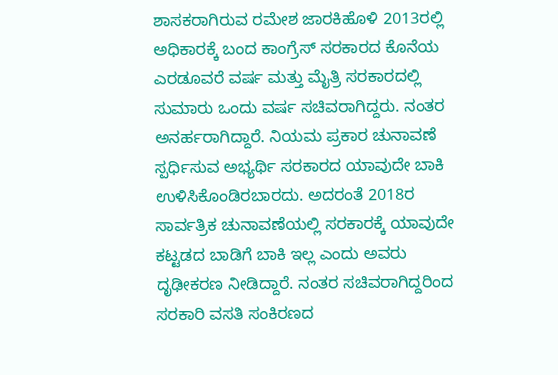ಶಾಸಕರಾಗಿರುವ ರಮೇಶ ಜಾರಕಿಹೊಳಿ 2013ರಲ್ಲಿ ಅಧಿಕಾರಕ್ಕೆ ಬಂದ ಕಾಂಗ್ರೆಸ್ ಸರಕಾರದ ಕೊನೆಯ ಎರಡೂವರೆ ವರ್ಷ ಮತ್ತು ಮೈತ್ರಿ ಸರಕಾರದಲ್ಲಿ ಸುಮಾರು ಒಂದು ವರ್ಷ ಸಚಿವರಾಗಿದ್ದರು. ನಂತರ ಅನರ್ಹರಾಗಿದ್ದಾರೆ. ನಿಯಮ ಪ್ರಕಾರ ಚುನಾವಣೆ ಸ್ಪರ್ಧಿಸುವ ಅಭ್ಯರ್ಥಿ ಸರಕಾರದ ಯಾವುದೇ ಬಾಕಿ ಉಳಿಸಿಕೊಂಡಿರಬಾರದು. ಅದರಂತೆ 2018ರ ಸಾರ್ವತ್ರಿಕ ಚುನಾವಣೆಯಲ್ಲಿ ಸರಕಾರಕ್ಕೆ ಯಾವುದೇ ಕಟ್ಟಡದ ಬಾಡಿಗೆ ಬಾಕಿ ಇಲ್ಲ ಎಂದು ಅವರು ದೃಢೀಕರಣ ನೀಡಿದ್ದಾರೆ. ನಂತರ ಸಚಿವರಾಗಿದ್ದರಿಂದ ಸರಕಾರಿ ವಸತಿ ಸಂಕಿರಣದ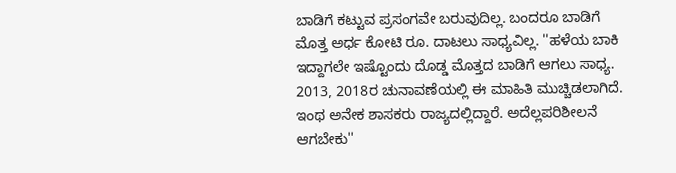ಬಾಡಿಗೆ ಕಟ್ಟುವ ಪ್ರಸಂಗವೇ ಬರುವುದಿಲ್ಲ. ಬಂದರೂ ಬಾಡಿಗೆ ಮೊತ್ತ ಅರ್ಧ ಕೋಟಿ ರೂ. ದಾಟಲು ಸಾಧ್ಯವಿಲ್ಲ. ''ಹಳೆಯ ಬಾಕಿ ಇದ್ದಾಗಲೇ ಇಷ್ಟೊಂದು ದೊಡ್ಡ ಮೊತ್ತದ ಬಾಡಿಗೆ ಆಗಲು ಸಾಧ್ಯ. 2013, 2018ರ ಚುನಾವಣೆಯಲ್ಲಿ ಈ ಮಾಹಿತಿ ಮುಚ್ಚಿಡಲಾಗಿದೆ. ಇಂಥ ಅನೇಕ ಶಾಸಕರು ರಾಜ್ಯದಲ್ಲಿದ್ದಾರೆ. ಅದೆಲ್ಲಪರಿಶೀಲನೆ ಆಗಬೇಕು''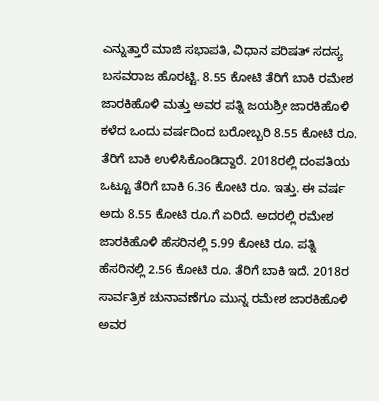ಎನ್ನುತ್ತಾರೆ ಮಾಜಿ ಸಭಾಪತಿ, ವಿಧಾನ ಪರಿಷತ್ ಸದಸ್ಯ ಬಸವರಾಜ ಹೊರಟ್ಟಿ. 8.55 ಕೋಟಿ ತೆರಿಗೆ ಬಾಕಿ ರಮೇಶ ಜಾರಕಿಹೊಳಿ ಮತ್ತು ಅವರ ಪತ್ನಿ ಜಯಶ್ರೀ ಜಾರಕಿಹೊಳಿ ಕಳೆದ ಒಂದು ವರ್ಷದಿಂದ ಬರೋಬ್ಬರಿ 8.55 ಕೋಟಿ ರೂ. ತೆರಿಗೆ ಬಾಕಿ ಉಳಿಸಿಕೊಂಡಿದ್ದಾರೆ. 2018ರಲ್ಲಿ ದಂಪತಿಯ ಒಟ್ಟೂ ತೆರಿಗೆ ಬಾಕಿ 6.36 ಕೋಟಿ ರೂ. ಇತ್ತು. ಈ ವರ್ಷ ಅದು 8.55 ಕೋಟಿ ರೂ.ಗೆ ಏರಿದೆ. ಅದರಲ್ಲಿ ರಮೇಶ ಜಾರಕಿಹೊಳಿ ಹೆಸರಿನಲ್ಲಿ 5.99 ಕೋಟಿ ರೂ. ಪತ್ನಿ ಹೆಸರಿನಲ್ಲಿ 2.56 ಕೋಟಿ ರೂ. ತೆರಿಗೆ ಬಾಕಿ ಇದೆ. 2018ರ ಸಾರ್ವತ್ರಿಕ ಚುನಾವಣೆಗೂ ಮುನ್ನ ರಮೇಶ ಜಾರಕಿಹೊಳಿ ಅವರ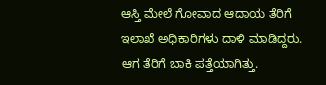ಆಸ್ತಿ ಮೇಲೆ ಗೋವಾದ ಆದಾಯ ತೆರಿಗೆ ಇಲಾಖೆ ಅಧಿಕಾರಿಗಳು ದಾಳಿ ಮಾಡಿದ್ದರು. ಆಗ ತೆರಿಗೆ ಬಾಕಿ ಪತ್ತೆಯಾಗಿತ್ತು.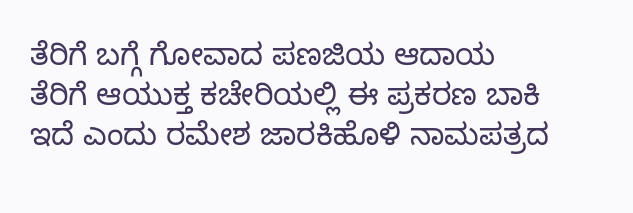ತೆರಿಗೆ ಬಗ್ಗೆ ಗೋವಾದ ಪಣಜಿಯ ಆದಾಯ ತೆರಿಗೆ ಆಯುಕ್ತ ಕಚೇರಿಯಲ್ಲಿ ಈ ಪ್ರಕರಣ ಬಾಕಿ ಇದೆ ಎಂದು ರಮೇಶ ಜಾರಕಿಹೊಳಿ ನಾಮಪತ್ರದ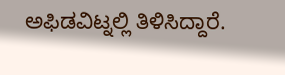ಅಫಿಡವಿಟ್ನಲ್ಲಿ ತಿಳಿಸಿದ್ದಾರೆ.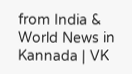from India & World News in Kannada | VK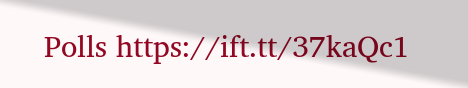Polls https://ift.tt/37kaQc1